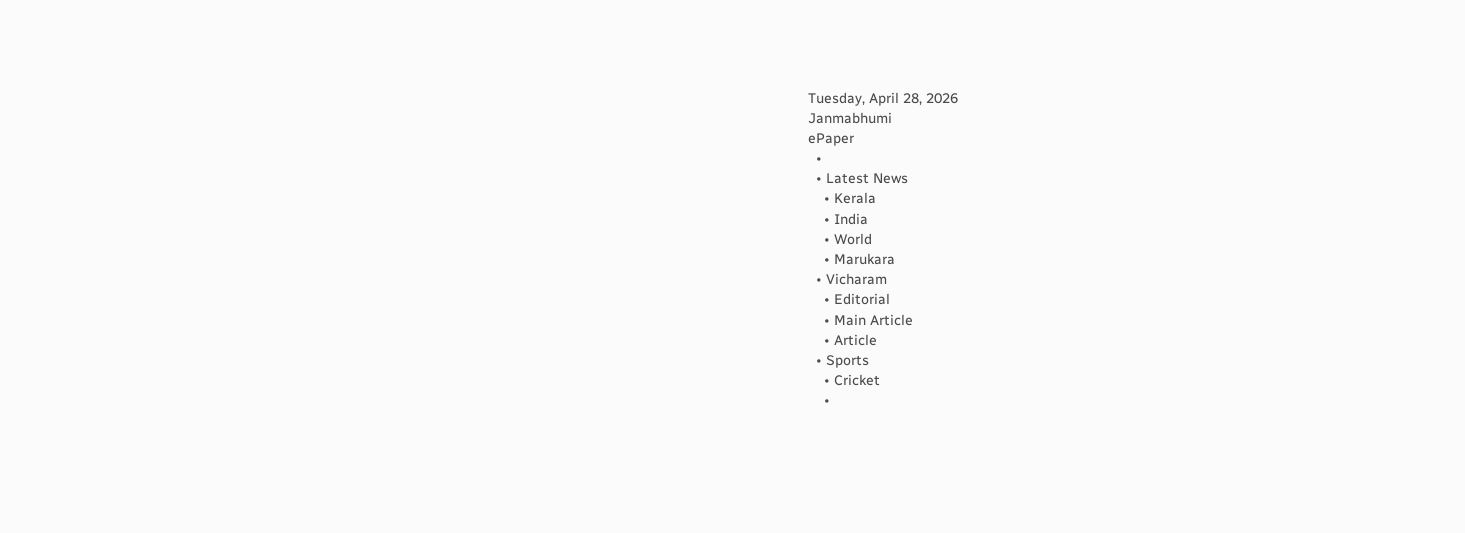Tuesday, April 28, 2026
Janmabhumi
ePaper
  •
  • Latest News
    • Kerala
    • India
    • World
    • Marukara
  • Vicharam
    • Editorial
    • Main Article
    • Article
  • Sports
    • Cricket
    •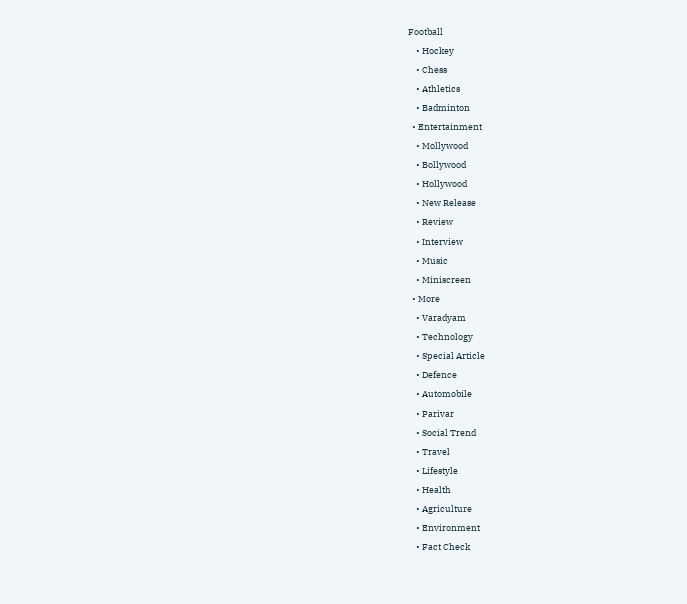Football
    • Hockey
    • Chess
    • Athletics
    • Badminton
  • Entertainment
    • Mollywood
    • Bollywood
    • Hollywood
    • New Release
    • Review
    • Interview
    • Music
    • Miniscreen
  • More
    • Varadyam
    • Technology
    • Special Article
    • Defence
    • Automobile
    • Parivar
    • Social Trend
    • Travel
    • Lifestyle
    • Health
    • Agriculture
    • Environment
    • Fact Check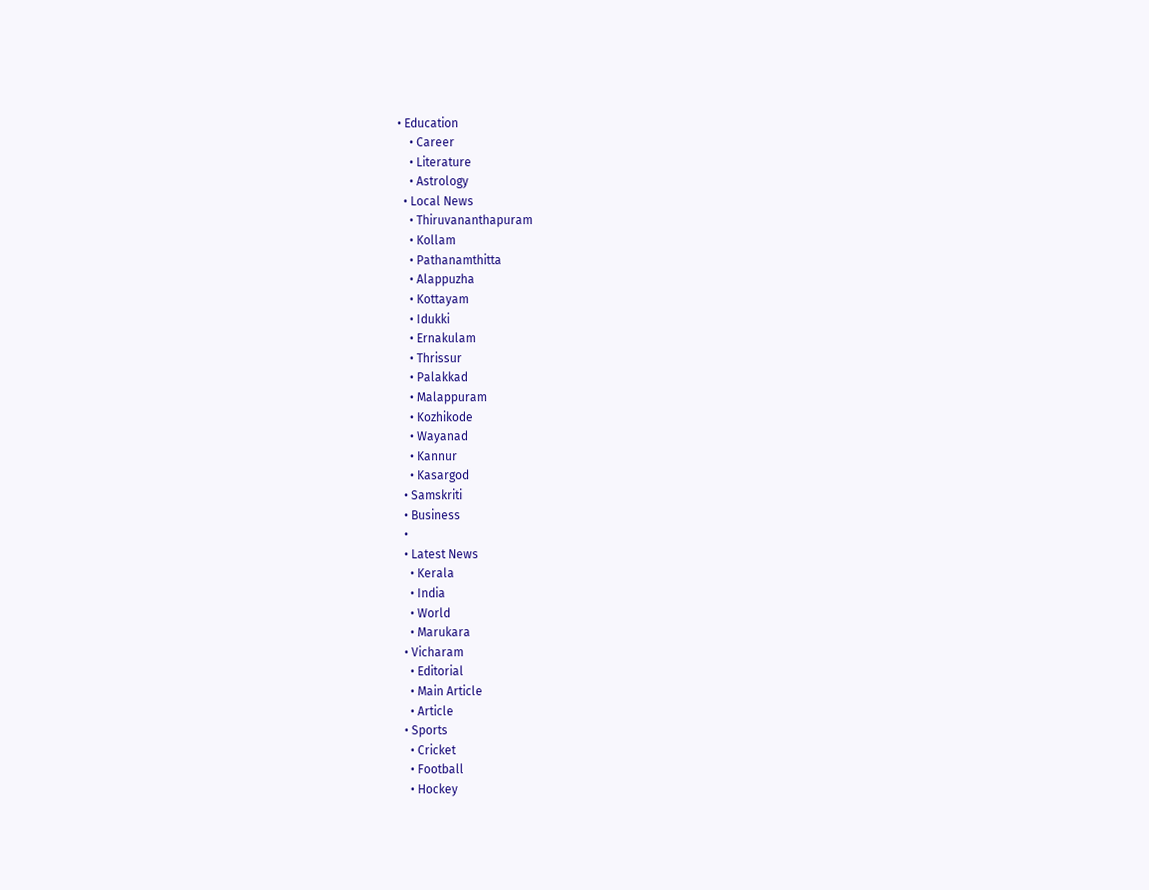• Education
    • Career
    • Literature
    • Astrology
  • Local News
    • Thiruvananthapuram
    • Kollam
    • Pathanamthitta
    • Alappuzha
    • Kottayam
    • Idukki
    • Ernakulam
    • Thrissur
    • Palakkad
    • Malappuram
    • Kozhikode
    • Wayanad
    • Kannur
    • Kasargod
  • Samskriti
  • Business
  •
  • Latest News
    • Kerala
    • India
    • World
    • Marukara
  • Vicharam
    • Editorial
    • Main Article
    • Article
  • Sports
    • Cricket
    • Football
    • Hockey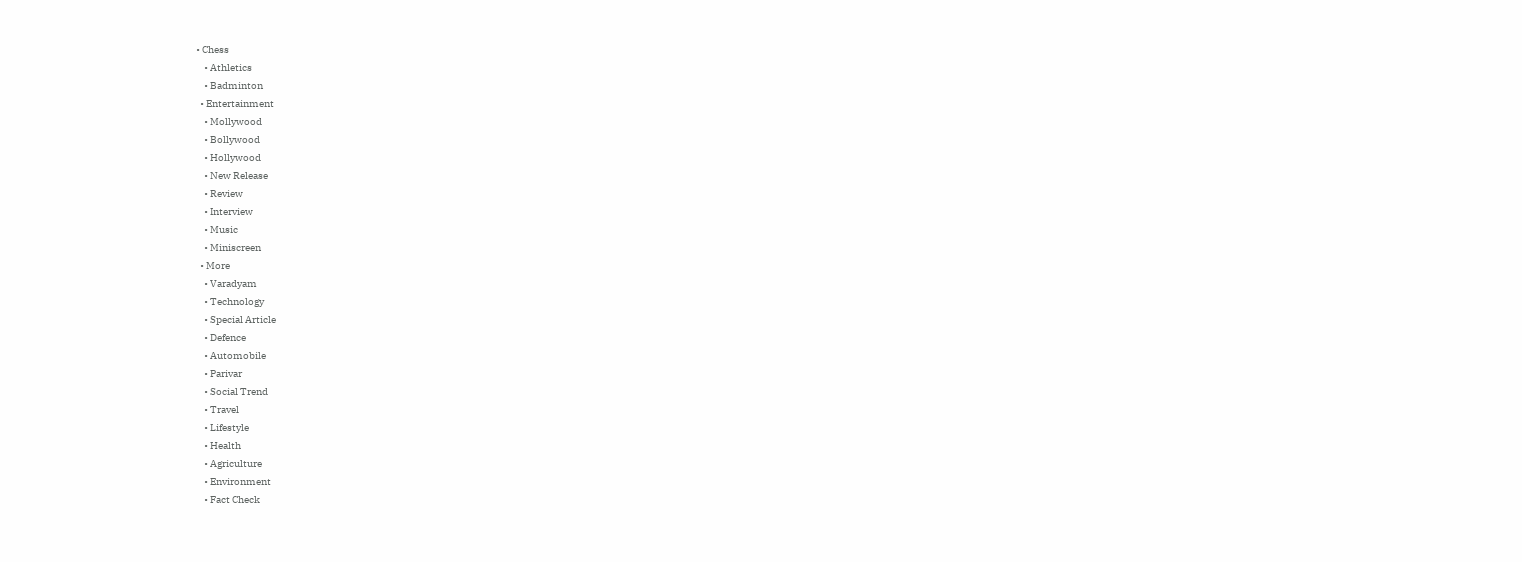• Chess
    • Athletics
    • Badminton
  • Entertainment
    • Mollywood
    • Bollywood
    • Hollywood
    • New Release
    • Review
    • Interview
    • Music
    • Miniscreen
  • More
    • Varadyam
    • Technology
    • Special Article
    • Defence
    • Automobile
    • Parivar
    • Social Trend
    • Travel
    • Lifestyle
    • Health
    • Agriculture
    • Environment
    • Fact Check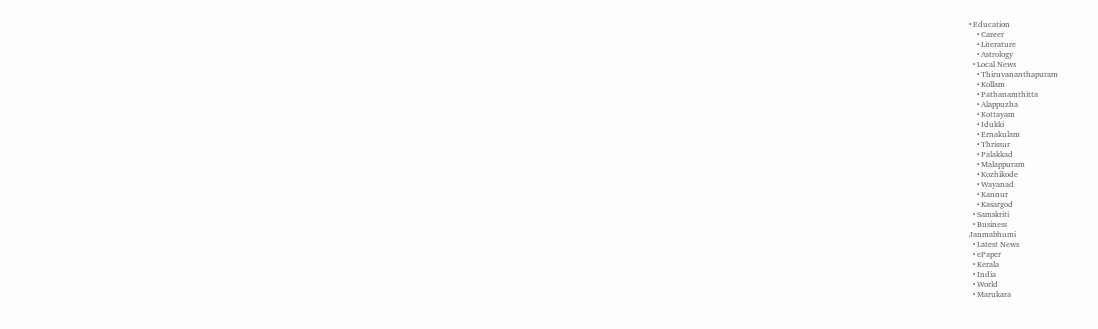• Education
    • Career
    • Literature
    • Astrology
  • Local News
    • Thiruvananthapuram
    • Kollam
    • Pathanamthitta
    • Alappuzha
    • Kottayam
    • Idukki
    • Ernakulam
    • Thrissur
    • Palakkad
    • Malappuram
    • Kozhikode
    • Wayanad
    • Kannur
    • Kasargod
  • Samskriti
  • Business
Janmabhumi
  • Latest News
  • ePaper
  • Kerala
  • India
  • World
  • Marukara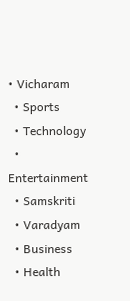• Vicharam
  • Sports
  • Technology
  • Entertainment
  • Samskriti
  • Varadyam
  • Business
  • Health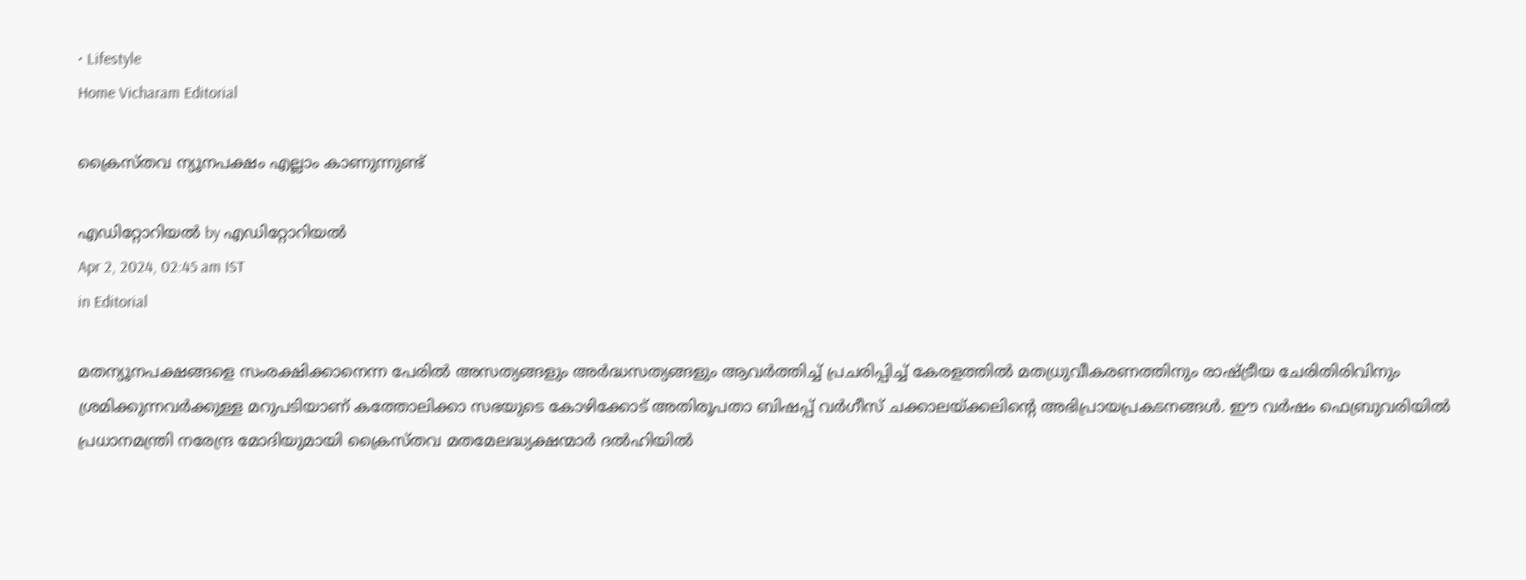• Lifestyle
Home Vicharam Editorial

ക്രൈസ്തവ ന്യൂനപക്ഷം എല്ലാം കാണുന്നുണ്ട്

എഡിറ്റോറിയൽ by എഡിറ്റോറിയൽ
Apr 2, 2024, 02:45 am IST
in Editorial

മതന്യൂനപക്ഷങ്ങളെ സംരക്ഷിക്കാനെന്ന പേരില്‍ അസത്യങ്ങളും അര്‍ദ്ധസത്യങ്ങളും ആവര്‍ത്തിച്ച് പ്രചരിപ്പിച്ച് കേരളത്തില്‍ മതധ്രുവീകരണത്തിനും രാഷ്‌ട്രീയ ചേരിതിരിവിനും ശ്രമിക്കുന്നവര്‍ക്കുള്ള മറുപടിയാണ് കത്തോലിക്കാ സഭയുടെ കോഴിക്കോട് അതിരൂപതാ ബിഷപ്പ് വര്‍ഗീസ് ചക്കാലയ്‌ക്കലിന്റെ അഭിപ്രായപ്രകടനങ്ങള്‍. ഈ വര്‍ഷം ഫെബ്രുവരിയില്‍ പ്രധാനമന്ത്രി നരേന്ദ്ര മോദിയുമായി ക്രൈസ്തവ മതമേലദ്ധ്യക്ഷന്മാര്‍ ദല്‍ഹിയില്‍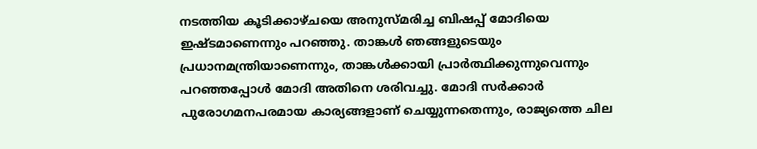നടത്തിയ കൂടിക്കാഴ്ചയെ അനുസ്മരിച്ച ബിഷപ്പ് മോദിയെ ഇഷ്ടമാണെന്നും പറഞ്ഞു. താങ്കള്‍ ഞങ്ങളുടെയും പ്രധാനമന്ത്രിയാണെന്നും, താങ്കള്‍ക്കായി പ്രാര്‍ത്ഥിക്കുന്നുവെന്നും പറഞ്ഞപ്പോള്‍ മോദി അതിനെ ശരിവച്ചു. മോദി സര്‍ക്കാര്‍ പുരോഗമനപരമായ കാര്യങ്ങളാണ് ചെയ്യുന്നതെന്നും, രാജ്യത്തെ ചില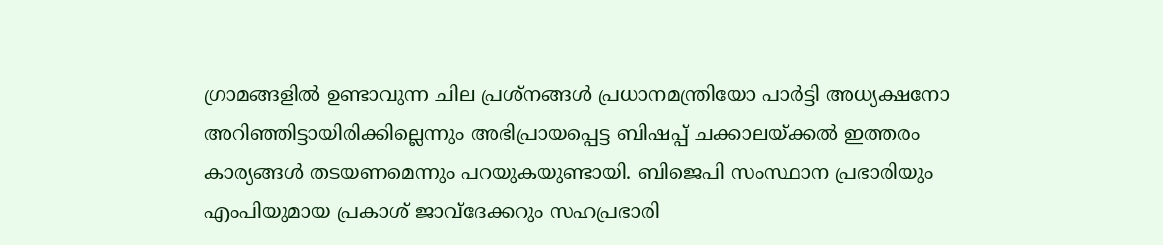ഗ്രാമങ്ങളില്‍ ഉണ്ടാവുന്ന ചില പ്രശ്‌നങ്ങള്‍ പ്രധാനമന്ത്രിയോ പാര്‍ട്ടി അധ്യക്ഷനോ അറിഞ്ഞിട്ടായിരിക്കില്ലെന്നും അഭിപ്രായപ്പെട്ട ബിഷപ്പ് ചക്കാലയ്‌ക്കല്‍ ഇത്തരം കാര്യങ്ങള്‍ തടയണമെന്നും പറയുകയുണ്ടായി. ബിജെപി സംസ്ഥാന പ്രഭാരിയും എംപിയുമായ പ്രകാശ് ജാവ്‌ദേക്കറും സഹപ്രഭാരി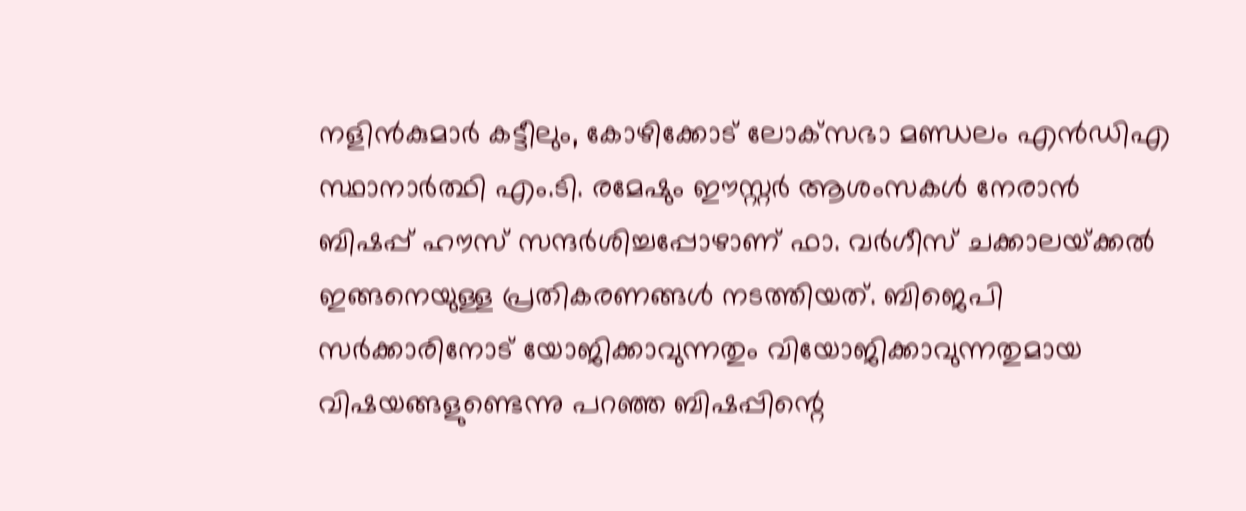നളിന്‍കുമാര്‍ കട്ടീലും, കോഴിക്കോട് ലോക്‌സഭാ മണ്ഡലം എന്‍ഡിഎ സ്ഥാനാര്‍ത്ഥി എം.ടി. രമേഷും ഈസ്റ്റര്‍ ആശംസകള്‍ നേരാന്‍ ബിഷപ്പ് ഹൗസ് സന്ദര്‍ശിച്ചപ്പോഴാണ് ഫാ. വര്‍ഗീസ് ചക്കാലയ്‌ക്കല്‍ ഇങ്ങനെയുള്ള പ്രതികരണങ്ങള്‍ നടത്തിയത്. ബിജെപി സര്‍ക്കാരിനോട് യോജിക്കാവുന്നതും വിയോജിക്കാവുന്നതുമായ വിഷയങ്ങളുണ്ടെന്നു പറഞ്ഞ ബിഷപ്പിന്റെ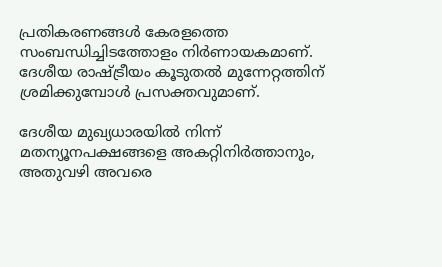പ്രതികരണങ്ങള്‍ കേരളത്തെ സംബന്ധിച്ചിടത്തോളം നിര്‍ണായകമാണ്. ദേശീയ രാഷ്‌ട്രീയം കൂടുതല്‍ മുന്നേറ്റത്തിന് ശ്രമിക്കുമ്പോള്‍ പ്രസക്തവുമാണ്.

ദേശീയ മുഖ്യധാരയില്‍ നിന്ന് മതന്യൂനപക്ഷങ്ങളെ അകറ്റിനിര്‍ത്താനും, അതുവഴി അവരെ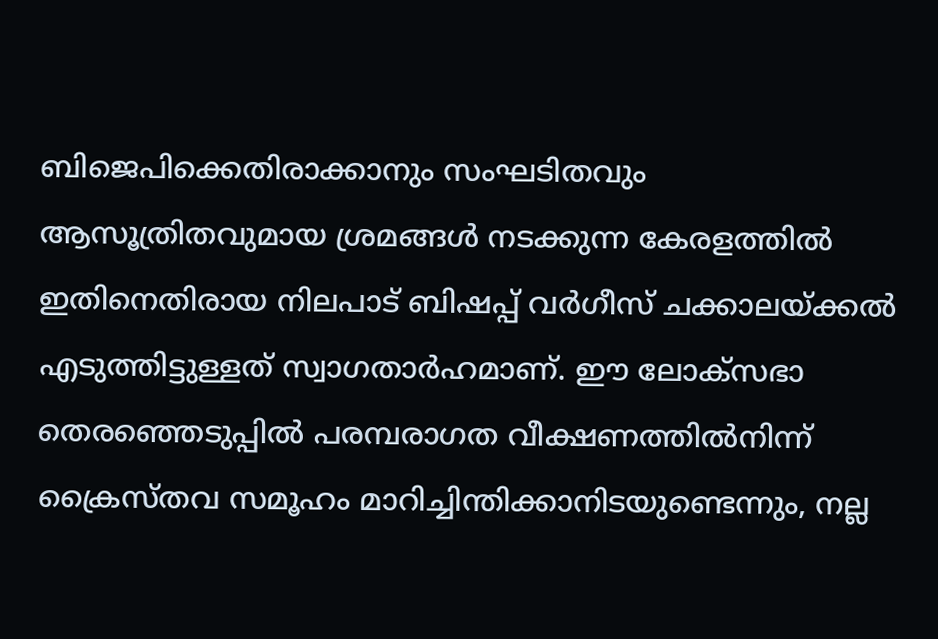ബിജെപിക്കെതിരാക്കാനും സംഘടിതവും ആസൂത്രിതവുമായ ശ്രമങ്ങള്‍ നടക്കുന്ന കേരളത്തില്‍ ഇതിനെതിരായ നിലപാട് ബിഷപ്പ് വര്‍ഗീസ് ചക്കാലയ്‌ക്കല്‍ എടുത്തിട്ടുള്ളത് സ്വാഗതാര്‍ഹമാണ്. ഈ ലോക്‌സഭാ തെരഞ്ഞെടുപ്പില്‍ പരമ്പരാഗത വീക്ഷണത്തില്‍നിന്ന് ക്രൈസ്തവ സമൂഹം മാറിച്ചിന്തിക്കാനിടയുണ്ടെന്നും, നല്ല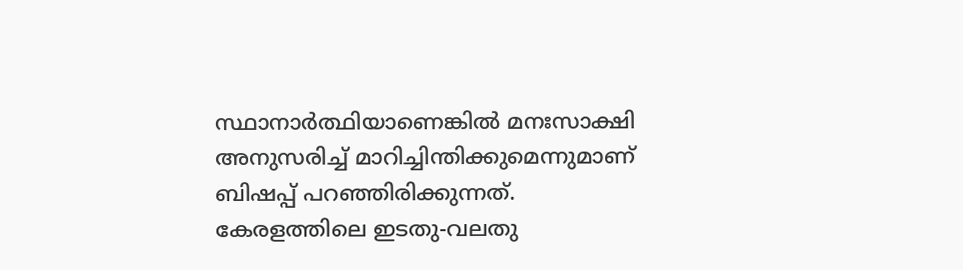സ്ഥാനാര്‍ത്ഥിയാണെങ്കില്‍ മനഃസാക്ഷി അനുസരിച്ച് മാറിച്ചിന്തിക്കുമെന്നുമാണ് ബിഷപ്പ് പറഞ്ഞിരിക്കുന്നത്. കേരളത്തിലെ ഇടതു-വലതു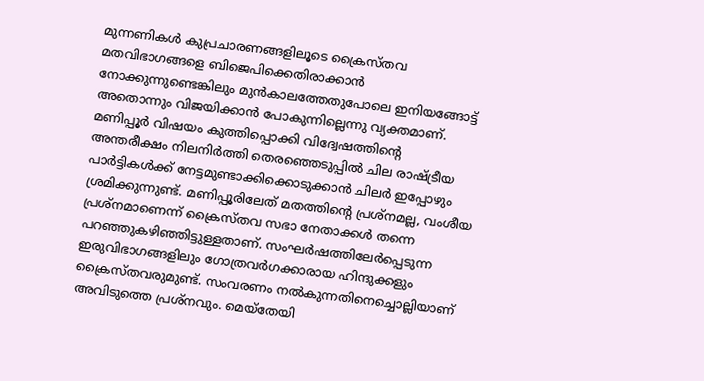മുന്നണികള്‍ കുപ്രചാരണങ്ങളിലൂടെ ക്രൈസ്തവ മതവിഭാഗങ്ങളെ ബിജെപിക്കെതിരാക്കാന്‍ നോക്കുന്നുണ്ടെങ്കിലും മുന്‍കാലത്തേതുപോലെ ഇനിയങ്ങോട്ട് അതൊന്നും വിജയിക്കാന്‍ പോകുന്നില്ലെന്നു വ്യക്തമാണ്. മണിപ്പൂര്‍ വിഷയം കുത്തിപ്പൊക്കി വിദ്വേഷത്തിന്റെ അന്തരീക്ഷം നിലനിര്‍ത്തി തെരഞ്ഞെടുപ്പില്‍ ചില രാഷ്‌ട്രീയ പാര്‍ട്ടികള്‍ക്ക് നേട്ടമുണ്ടാക്കിക്കൊടുക്കാന്‍ ചിലര്‍ ഇപ്പോഴും ശ്രമിക്കുന്നുണ്ട്. മണിപ്പൂരിലേത് മതത്തിന്റെ പ്രശ്‌നമല്ല, വംശീയ പ്രശ്‌നമാണെന്ന് ക്രൈസ്തവ സഭാ നേതാക്കള്‍ തന്നെ പറഞ്ഞുകഴിഞ്ഞിട്ടുള്ളതാണ്. സംഘര്‍ഷത്തിലേര്‍പ്പെടുന്ന ഇരുവിഭാഗങ്ങളിലും ഗോത്രവര്‍ഗക്കാരായ ഹിന്ദുക്കളും ക്രൈസ്തവരുമുണ്ട്. സംവരണം നല്‍കുന്നതിനെച്ചൊല്ലിയാണ് അവിടുത്തെ പ്രശ്‌നവും. മെയ്‌തേയി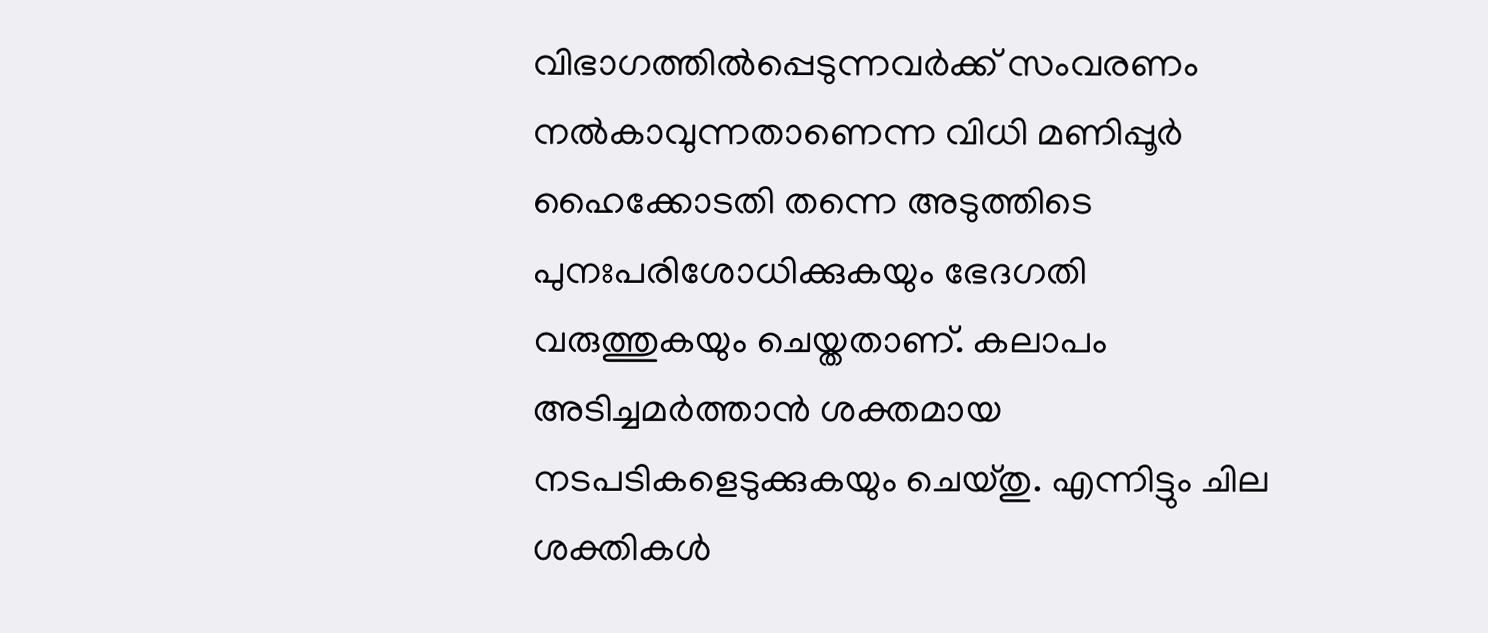വിഭാഗത്തില്‍പ്പെടുന്നവര്‍ക്ക് സംവരണം നല്‍കാവുന്നതാണെന്ന വിധി മണിപ്പൂര്‍ ഹൈക്കോടതി തന്നെ അടുത്തിടെ പുനഃപരിശോധിക്കുകയും ഭേദഗതി വരുത്തുകയും ചെയ്തതാണ്. കലാപം അടിച്ചമര്‍ത്താന്‍ ശക്തമായ നടപടികളെടുക്കുകയും ചെയ്തു. എന്നിട്ടും ചില ശക്തികള്‍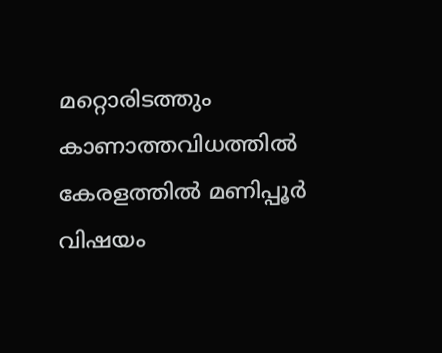മറ്റൊരിടത്തും കാണാത്തവിധത്തില്‍ കേരളത്തില്‍ മണിപ്പൂര്‍ വിഷയം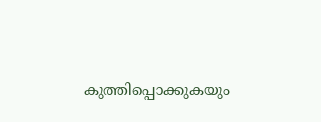കുത്തിപ്പൊക്കുകയും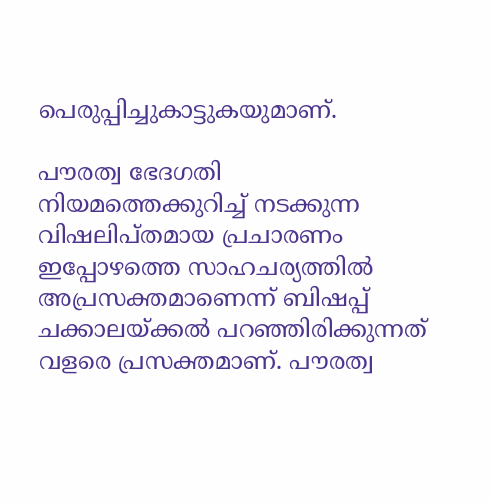പെരുപ്പിച്ചുകാട്ടുകയുമാണ്.

പൗരത്വ ഭേദഗതി നിയമത്തെക്കുറിച്ച് നടക്കുന്ന വിഷലിപ്തമായ പ്രചാരണം ഇപ്പോഴത്തെ സാഹചര്യത്തില്‍ അപ്രസക്തമാണെന്ന് ബിഷപ്പ് ചക്കാലയ്‌ക്കല്‍ പറഞ്ഞിരിക്കുന്നത് വളരെ പ്രസക്തമാണ്. പൗരത്വ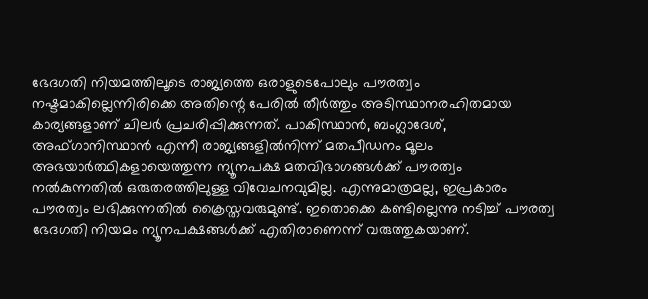ഭേദഗതി നിയമത്തിലൂടെ രാജ്യത്തെ ഒരാളുടെപോലും പൗരത്വം നഷ്ടമാകില്ലെന്നിരിക്കെ അതിന്റെ പേരില്‍ തീര്‍ത്തും അടിസ്ഥാനരഹിതമായ കാര്യങ്ങളാണ് ചിലര്‍ പ്രചരിപ്പിക്കുന്നത്. പാകിസ്ഥാന്‍, ബംഗ്ലാദേശ്, അഫ്ഗാനിസ്ഥാന്‍ എന്നീ രാജ്യങ്ങളില്‍നിന്ന് മതപീഡനം മൂലം അഭയാര്‍ത്ഥികളായെത്തുന്ന ന്യൂനപക്ഷ മതവിഭാഗങ്ങള്‍ക്ക് പൗരത്വം നല്‍കുന്നതില്‍ ഒരുതരത്തിലുള്ള വിവേചനവുമില്ല. എന്നുമാത്രമല്ല, ഇപ്രകാരം പൗരത്വം ലഭിക്കുന്നതില്‍ ക്രൈസ്തവരുമുണ്ട്. ഇതൊക്കെ കണ്ടില്ലെന്നു നടിച്ച് പൗരത്വ ഭേദഗതി നിയമം ന്യൂനപക്ഷങ്ങള്‍ക്ക് എതിരാണെന്ന് വരുത്തുകയാണ്.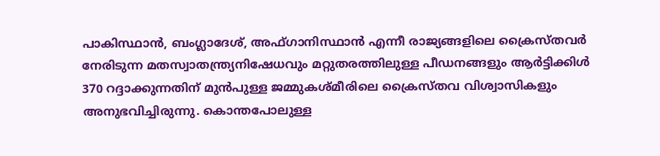പാകിസ്ഥാന്‍, ബംഗ്ലാദേശ്, അഫ്ഗാനിസ്ഥാന്‍ എന്നീ രാജ്യങ്ങളിലെ ക്രൈസ്തവര്‍ നേരിടുന്ന മതസ്വാതന്ത്ര്യനിഷേധവും മറ്റുതരത്തിലുള്ള പീഡനങ്ങളും ആര്‍ട്ടിക്കിള്‍ 370 റദ്ദാക്കുന്നതിന് മുന്‍പുള്ള ജമ്മുകശ്മീരിലെ ക്രൈസ്തവ വിശ്വാസികളും അനുഭവിച്ചിരുന്നു. കൊന്തപോലുള്ള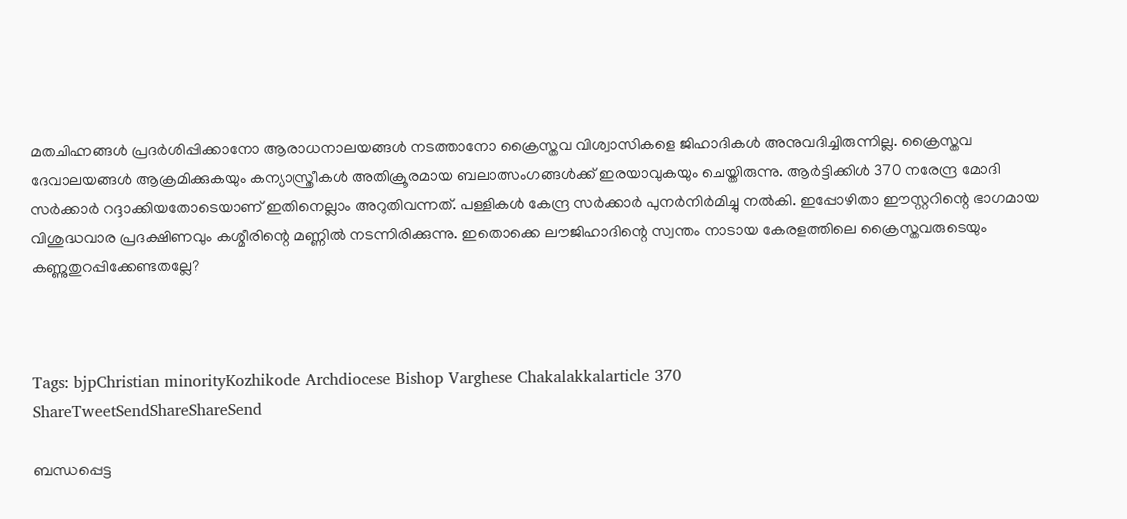മതചിഹ്നങ്ങള്‍ പ്രദര്‍ശിപ്പിക്കാനോ ആരാധനാലയങ്ങള്‍ നടത്താനോ ക്രൈസ്തവ വിശ്വാസികളെ ജിഹാദികള്‍ അനുവദിച്ചിരുന്നില്ല. ക്രൈസ്തവ ദേവാലയങ്ങള്‍ ആക്രമിക്കുകയും കന്യാസ്ത്രീകള്‍ അതിക്രൂരമായ ബലാത്സംഗങ്ങള്‍ക്ക് ഇരയാവുകയും ചെയ്തിരുന്നു. ആര്‍ട്ടിക്കിള്‍ 370 നരേന്ദ്ര മോദി സര്‍ക്കാര്‍ റദ്ദാക്കിയതോടെയാണ് ഇതിനെല്ലാം അറുതിവന്നത്. പള്ളികള്‍ കേന്ദ്ര സര്‍ക്കാര്‍ പുനര്‍നിര്‍മിച്ചു നല്‍കി. ഇപ്പോഴിതാ ഈസ്റ്ററിന്റെ ഭാഗമായ വിശുദ്ധവാര പ്രദക്ഷിണവും കശ്മീരിന്റെ മണ്ണില്‍ നടന്നിരിക്കുന്നു. ഇതൊക്കെ ലൗജിഹാദിന്റെ സ്വന്തം നാടായ കേരളത്തിലെ ക്രൈസ്തവരുടെയും കണ്ണുതുറപ്പിക്കേണ്ടതല്ലേ?



Tags: bjpChristian minorityKozhikode Archdiocese Bishop Varghese Chakalakkalarticle 370
ShareTweetSendShareShareSend

ബന്ധപ്പെട്ട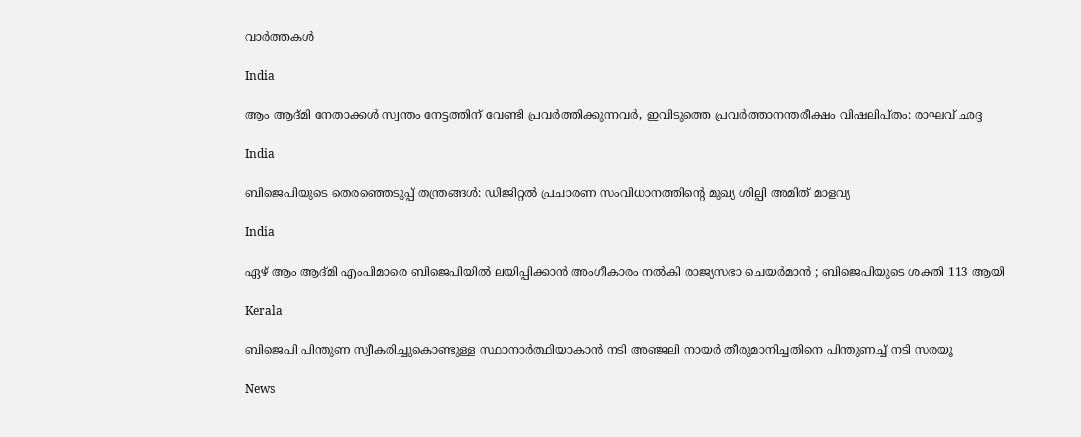വാര്‍ത്തകള്‍

India

ആം ആദ്മി നേതാക്കള്‍ സ്വന്തം നേട്ടത്തിന് വേണ്ടി പ്രവര്‍ത്തിക്കുന്നവര്‍, ഇവിടുത്തെ പ്രവര്‍ത്താനന്തരീക്ഷം വിഷലിപ്തം: രാഘവ് ഛദ്ദ

India

ബിജെപിയുടെ തെരഞ്ഞെടുപ്പ് തന്ത്രങ്ങള്‍: ഡിജിറ്റല്‍ പ്രചാരണ സംവിധാനത്തിന്റെ മുഖ്യ ശില്പി അമിത് മാളവ്യ

India

ഏഴ് ആം ആദ്മി എംപിമാരെ ബിജെപിയിൽ ലയിപ്പിക്കാൻ അംഗീകാരം നൽകി രാജ്യസഭാ ചെയർമാൻ ; ബിജെപിയുടെ ശക്തി 113 ആയി

Kerala

ബിജെപി പിന്തുണ സ്വീകരിച്ചുകൊണ്ടുള്ള സ്ഥാനാര്‍ത്ഥിയാകാന്‍ നടി അഞ്ജലി നായര്‍ തീരുമാനിച്ചതിനെ പിന്തുണച്ച് നടി സരയൂ

News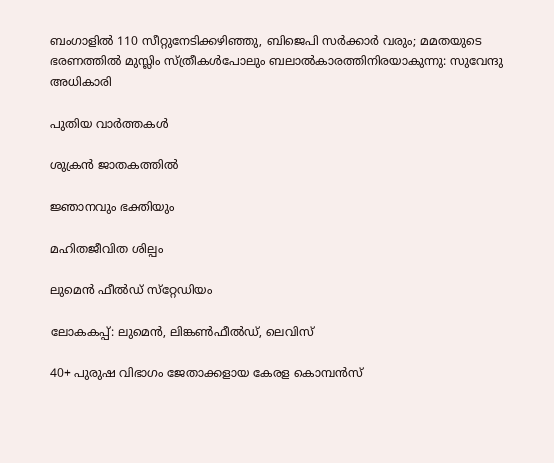ബംഗാളിൽ 110 സീറ്റുനേടിക്കഴിഞ്ഞു, ബിജെപി സർക്കാർ വരും; മമതയുടെ ഭരണത്തിൽ മുസ്ലിം സ്ത്രീകൾപോലും ബലാൽകാരത്തിനിരയാകുന്നു: സുവേന്ദു അധികാരി

പുതിയ വാര്‍ത്തകള്‍

ശുക്രന്‍ ജാതകത്തില്‍

ജ്ഞാനവും ഭക്തിയും

മഹിതജീവിത ശില്പം

ലുമെന്‍ ഫീല്‍ഡ് സ്‌റ്റേഡിയം

ലോകകപ്പ്: ലുമെന്‍, ലിങ്കണ്‍ഫീല്‍ഡ്, ലെവിസ്

40+ പുരുഷ വിഭാഗം ജേതാക്കളായ കേരള കൊമ്പന്‍സ്‌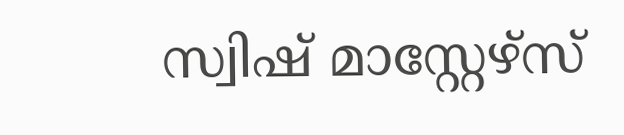സ്വിഷ് മാസ്റ്റേഴ്‌സ്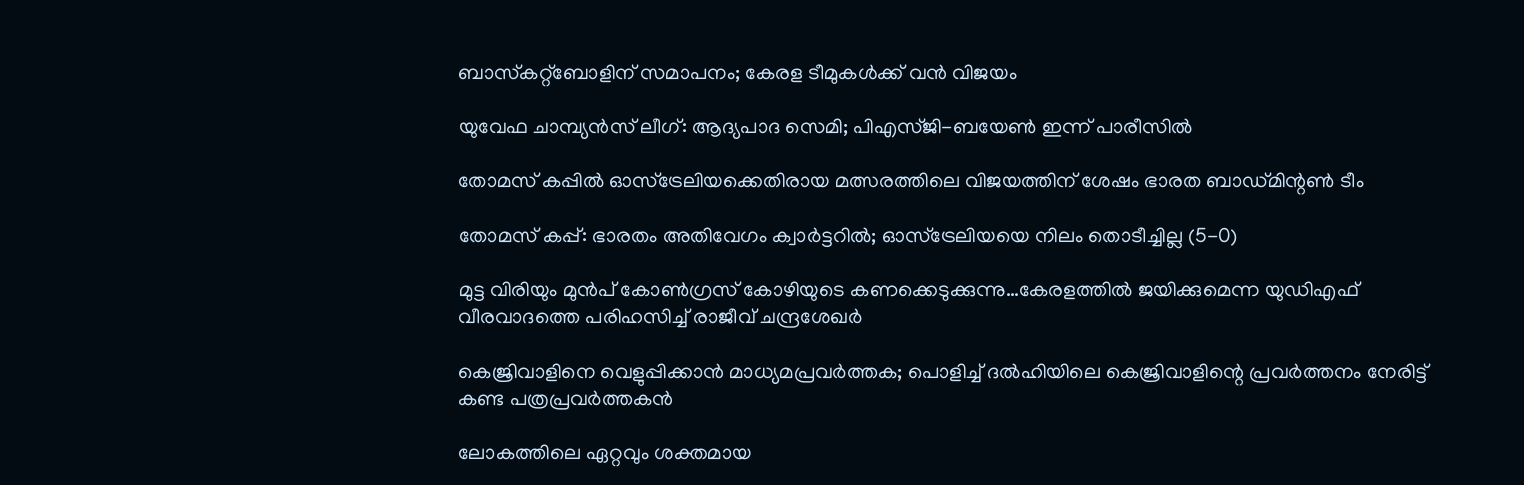ബാസ്‌കറ്റ്‌ബോളിന് സമാപനം; കേരള ടീമുകള്‍ക്ക് വന്‍ വിജയം

യുവേഫ ചാമ്പ്യന്‍സ് ലീഗ്: ആദ്യപാദ സെമി; പിഎസ്ജി-ബയേണ്‍ ഇന്ന് പാരീസില്‍

തോമസ് കപ്പില്‍ ഓസ്‌ട്രേലിയക്കെതിരായ മത്സരത്തിലെ വിജയത്തിന് ശേഷം ഭാരത ബാഡ്മിന്റണ്‍ ടീം

തോമസ് കപ്പ്: ഭാരതം അതിവേഗം ക്വാര്‍ട്ടറില്‍; ഓസ്‌ട്രേലിയയെ നിലം തൊടീച്ചില്ല (5-0)

മുട്ട വിരിയും മുന്‍പ് കോണ്‍ഗ്രസ് കോഴിയുടെ കണക്കെടുക്കുന്നു…കേരളത്തില്‍ ജയിക്കുമെന്ന യുഡിഎഫ് വീരവാദത്തെ പരിഹസിച്ച് രാജീവ് ചന്ദ്രശേഖര്‍

കെജ്രിവാളിനെ വെളുപ്പിക്കാന്‍ മാധ്യമപ്രവര്‍ത്തക; പൊളിച്ച് ദല്‍ഹിയിലെ കെജ്രിവാളിന്റെ പ്രവര്‍ത്തനം നേരിട്ട് കണ്ട പത്രപ്രവര്‍ത്തകന്‍

ലോകത്തിലെ ഏറ്റവും ശക്തമായ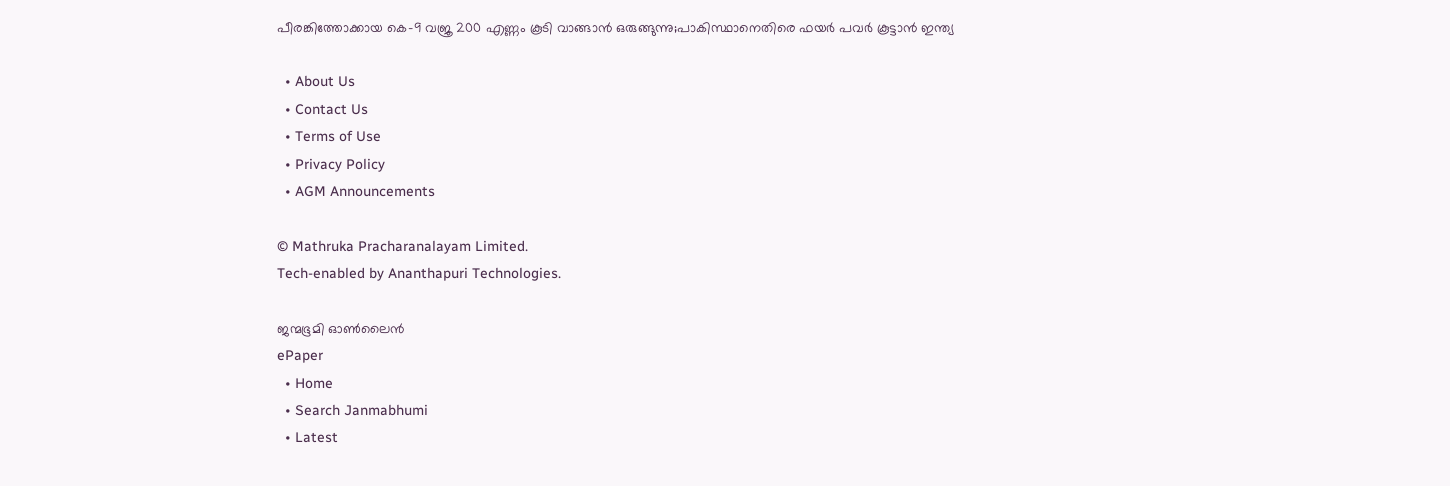പീരങ്കിത്തോക്കായ കെ-9 വജ്ര 200 എണ്ണം കൂടി വാങ്ങാന്‍ ഒരുങ്ങുന്നു;പാകിസ്ഥാനെതിരെ ഫയര്‍ പവര്‍ കൂട്ടാന്‍ ഇന്ത്യ

  • About Us
  • Contact Us
  • Terms of Use
  • Privacy Policy
  • AGM Announcements

© Mathruka Pracharanalayam Limited.
Tech-enabled by Ananthapuri Technologies.

ജന്മഭൂമി ഓണ്‍ലൈന്‍
ePaper
  • Home
  • Search Janmabhumi
  • Latest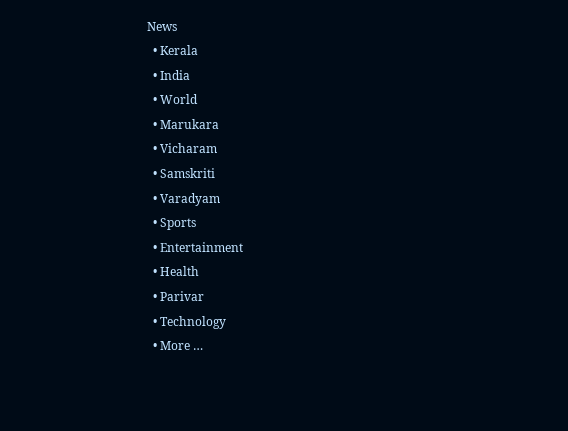News
  • Kerala
  • India
  • World
  • Marukara
  • Vicharam
  • Samskriti
  • Varadyam
  • Sports
  • Entertainment
  • Health
  • Parivar
  • Technology
  • More …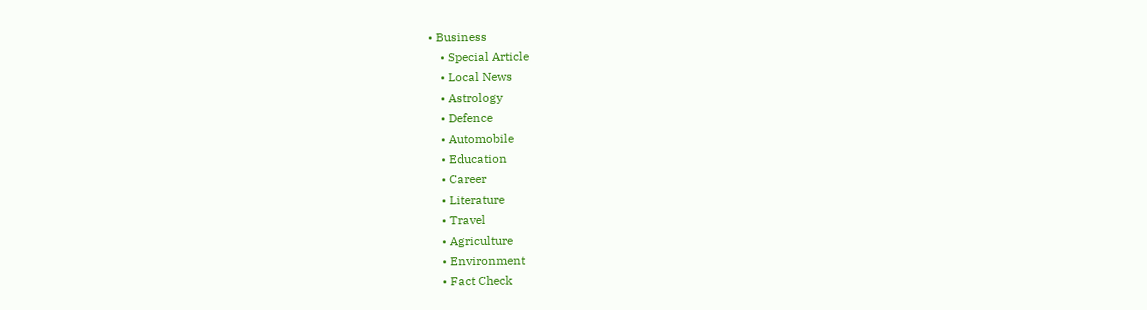• Business
    • Special Article
    • Local News
    • Astrology
    • Defence
    • Automobile
    • Education
    • Career
    • Literature
    • Travel
    • Agriculture
    • Environment
    • Fact Check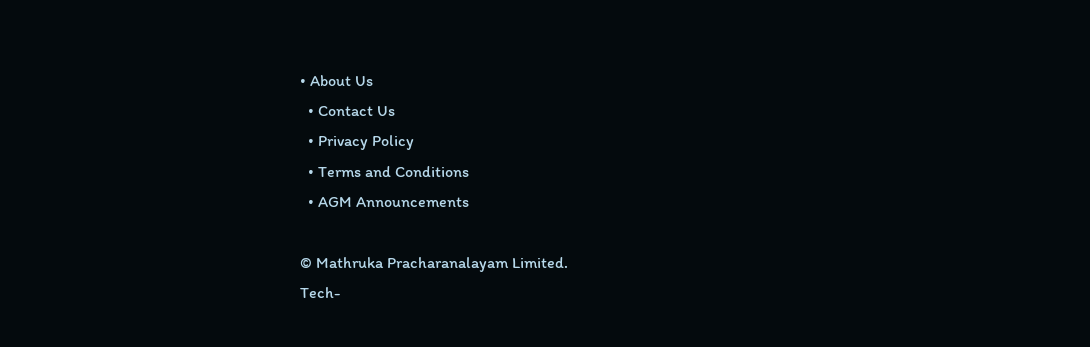• About Us
  • Contact Us
  • Privacy Policy
  • Terms and Conditions
  • AGM Announcements

© Mathruka Pracharanalayam Limited.
Tech-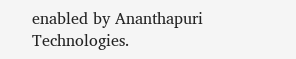enabled by Ananthapuri Technologies.